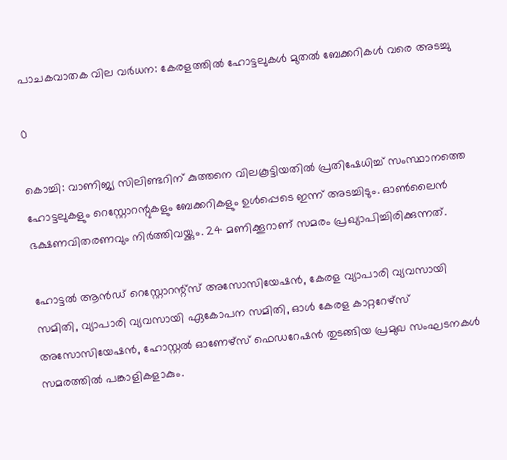പാചകവാതക വില വര്‍ധന: കേരളത്തില്‍ ഹോട്ടലുകള്‍ മുതല്‍ ബേക്കറികള്‍ വരെ അടച്ചു

0

കൊച്ചി: വാണിജ്യ സിലിണ്ടറിന് കുത്തനെ വിലകൂട്ടിയതില്‍ പ്രതിഷേധിച്ച് സംസ്ഥാനത്തെ ഹോട്ടലുകളും റെസ്റ്റോറന്റുകളും ബേക്കറികളും ഉള്‍പ്പെടെ ഇന്ന് അടച്ചിടും. ഓണ്‍ലൈന്‍ ഭക്ഷണവിതരണവും നിര്‍ത്തിവയ്ക്കും. 24 മണിക്കൂറാണ് സമരം പ്രഖ്യാപിച്ചിരിക്കുന്നത്.

ഹോട്ടല്‍ ആന്‍ഡ് റെസ്റ്റോറന്റ്സ് അസോസിയേഷന്‍, കേരള വ്യാപാരി വ്യവസായി സമിതി, വ്യാപാരി വ്യവസായി ഏകോപന സമിതി, ഓള്‍ കേരള കാറ്ററേഴ്‌സ് അസോസിയേഷന്‍, ഹോസ്റ്റല്‍ ഓണേഴ്‌സ് ഫെഡറേഷന്‍ തുടങ്ങിയ പ്രമുഖ സംഘടനകള്‍ സമരത്തില്‍ പങ്കാളികളാകും.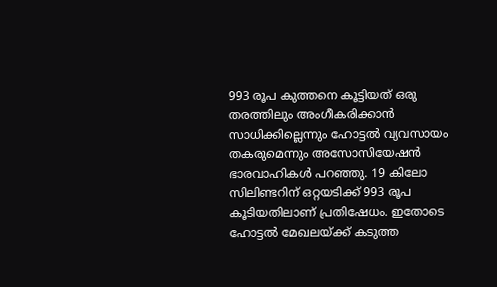993 രൂപ കുത്തനെ കൂട്ടിയത് ഒരു തരത്തിലും അംഗീകരിക്കാന്‍ സാധിക്കില്ലെന്നും ഹോട്ടല്‍ വ്യവസായം തകരുമെന്നും അസോസിയേഷന്‍ ഭാരവാഹികള്‍ പറഞ്ഞു. 19 കിലോ സിലിണ്ടറിന് ഒറ്റയടിക്ക് 993 രൂപ കൂടിയതിലാണ് പ്രതിഷേധം. ഇതോടെ ഹോട്ടല്‍ മേഖലയ്ക്ക് കടുത്ത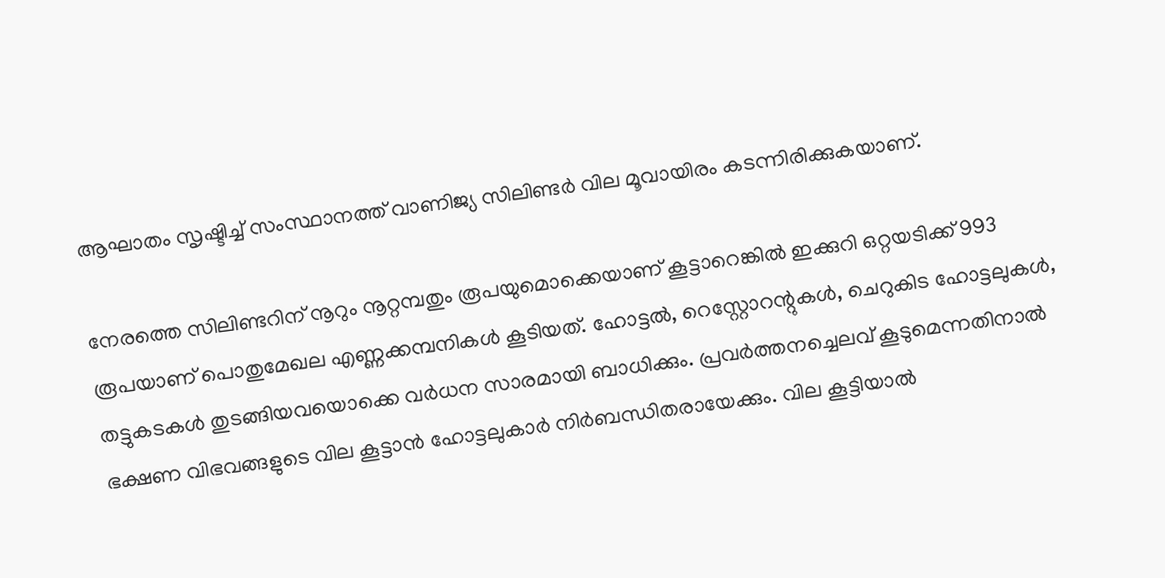ആഘാതം സൃഷ്ടിച്ച് സംസ്ഥാനത്ത് വാണിജ്യ സിലിണ്ടര്‍ വില മൂവായിരം കടന്നിരിക്കുകയാണ്.

നേരത്തെ സിലിണ്ടറിന് നൂറും നൂറ്റമ്പതും രൂപയുമൊക്കെയാണ് കൂട്ടാറെങ്കില്‍ ഇക്കുറി ഒറ്റയടിക്ക് 993 രൂപയാണ് പൊതുമേഖല എണ്ണക്കമ്പനികള്‍ കൂടിയത്. ഹോട്ടല്‍, റെസ്റ്റോറന്റുകള്‍, ചെറുകിട ഹോട്ടലുകള്‍, തട്ടുകടകള്‍ തുടങ്ങിയവയൊക്കെ വര്‍ധന സാരമായി ബാധിക്കും. പ്രവര്‍ത്തനച്ചെലവ് കൂടുമെന്നതിനാല്‍ ഭക്ഷണ വിഭവങ്ങളുടെ വില കൂട്ടാന്‍ ഹോട്ടലുകാര്‍ നിര്‍ബന്ധിതരായേക്കും. വില കൂട്ടിയാല്‍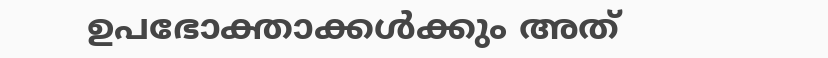ഉപഭോക്താക്കള്‍ക്കും അത്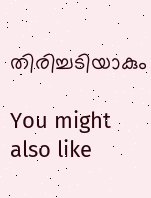തിരിച്ചടിയാകും

You might also like